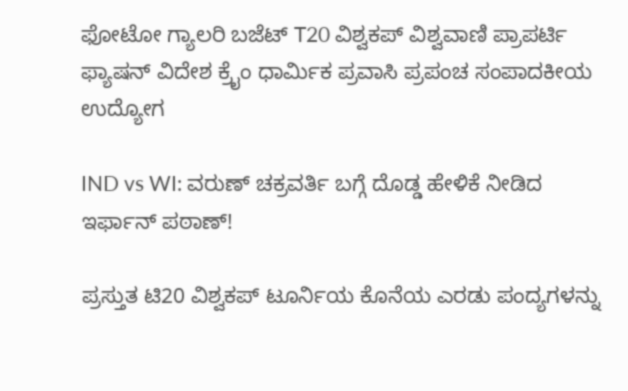ಫೋಟೋ ಗ್ಯಾಲರಿ ಬಜೆಟ್ T20 ವಿಶ್ವಕಪ್ ವಿಶ್ವವಾಣಿ ಪ್ರಾಪರ್ಟಿ ಫ್ಯಾಷನ್ ವಿದೇಶ ಕ್ರೈಂ ಧಾರ್ಮಿಕ ಪ್ರವಾಸಿ ಪ್ರಪಂಚ ಸಂಪಾದಕೀಯ ಉದ್ಯೋಗ

IND vs WI: ವರುಣ್‌ ಚಕ್ರವರ್ತಿ ಬಗ್ಗೆ ದೊಡ್ಡ ಹೇಳಿಕೆ ನೀಡಿದ ಇರ್ಫಾನ್‌ ಪಠಾಣ್‌!

ಪ್ರಸ್ತುತ ಟಿ20 ವಿಶ್ವಕಪ್‌ ಟೂರ್ನಿಯ ಕೊನೆಯ ಎರಡು ಪಂದ್ಯಗಳನ್ನು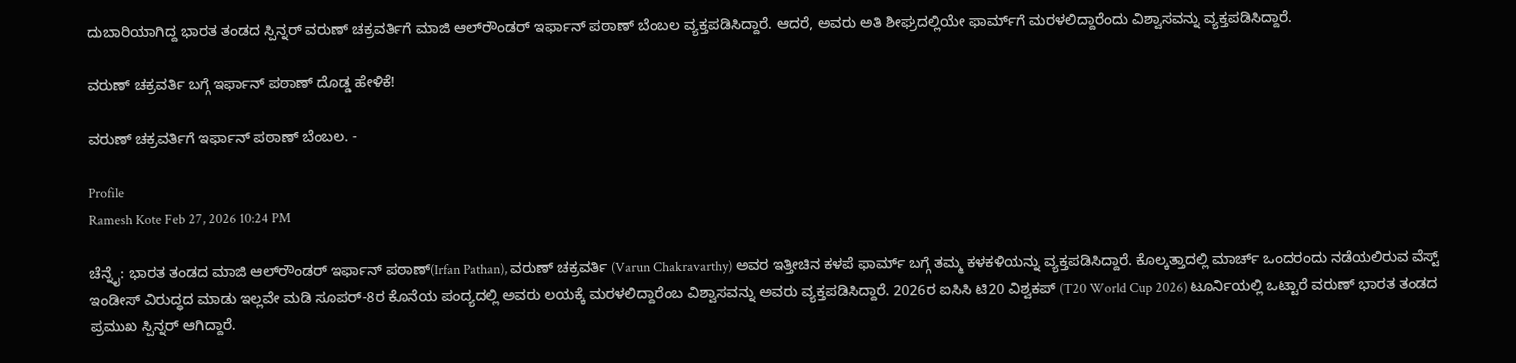ದುಬಾರಿಯಾಗಿದ್ದ ಭಾರತ ತಂಡದ ಸ್ಪಿನ್ನರ್‌ ವರುಣ್‌ ಚಕ್ರವರ್ತಿಗೆ ಮಾಜಿ ಆಲ್‌ರೌಂಡರ್‌ ಇರ್ಫಾನ್‌ ಪಠಾಣ್‌ ಬೆಂಬಲ ವ್ಯಕ್ತಪಡಿಸಿದ್ದಾರೆ. ಆದರೆ, ಅವರು ಅತಿ ಶೀಘ್ರದಲ್ಲಿಯೇ ಫಾರ್ಮ್‌ಗೆ ಮರಳಲಿದ್ದಾರೆಂದು ವಿಶ್ವಾಸವನ್ನು ವ್ಯಕ್ತಪಡಿಸಿದ್ದಾರೆ.

ವರುಣ್‌ ಚಕ್ರವರ್ತಿ ಬಗ್ಗೆ ಇರ್ಫಾನ್‌ ಪಠಾಣ್‌ ದೊಡ್ಡ ಹೇಳಿಕೆ!

ವರುಣ್‌ ಚಕ್ರವರ್ತಿಗೆ ಇರ್ಫಾನ್‌ ಪಠಾಣ್‌ ಬೆಂಬಲ. -

Profile
Ramesh Kote Feb 27, 2026 10:24 PM

ಚೆನ್ನೈ: ಭಾರತ ತಂಡದ ಮಾಜಿ ಆಲ್‌ರೌಂಡರ್ ಇರ್ಫಾನ್ ಪಠಾಣ್‌(Irfan Pathan), ವರುಣ್ ಚಕ್ರವರ್ತಿ (Varun Chakravarthy) ಅವರ ಇತ್ತೀಚಿನ ಕಳಪೆ ಫಾರ್ಮ್‌ ಬಗ್ಗೆ ತಮ್ಮ ಕಳಕಳಿಯನ್ನು ವ್ಯಕ್ತಪಡಿಸಿದ್ದಾರೆ. ಕೊಲ್ಕತ್ತಾದಲ್ಲಿ ಮಾರ್ಚ್‌ ಒಂದರಂದು ನಡೆಯಲಿರುವ ವೆಸ್ಟ್ ಇಂಡೀಸ್ ವಿರುದ್ಧದ ಮಾಡು ಇಲ್ಲವೇ ಮಡಿ ಸೂಪರ್-8ರ ಕೊನೆಯ ಪಂದ್ಯದಲ್ಲಿ ಅವರು ಲಯಕ್ಕೆ ಮರಳಲಿದ್ದಾರೆಂಬ ವಿಶ್ವಾಸವನ್ನು ಅವರು ವ್ಯಕ್ತಪಡಿಸಿದ್ದಾರೆ. 2026ರ ಐಸಿಸಿ ಟಿ20 ವಿಶ್ವಕಪ್ (T20 World Cup 2026) ಟೂರ್ನಿಯಲ್ಲಿ ಒಟ್ಟಾರೆ ವರುಣ್ ಭಾರತ ತಂಡದ ಪ್ರಮುಖ ಸ್ಪಿನ್ನರ್‌ ಆಗಿದ್ದಾರೆ.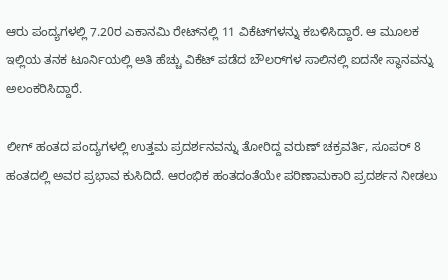ಆರು ಪಂದ್ಯಗಳಲ್ಲಿ 7.20ರ ಎಕಾನಮಿ ರೇಟ್‌ನಲ್ಲಿ 11 ವಿಕೆಟ್‌ಗಳನ್ನು ಕಬಳಿಸಿದ್ದಾರೆ. ಆ ಮೂಲಕ ಇಲ್ಲಿಯ ತನಕ ಟೂರ್ನಿಯಲ್ಲಿ ಅತಿ ಹೆಚ್ಚು ವಿಕೆಟ್‌ ಪಡೆದ ಬೌಲರ್‌ಗಳ ಸಾಲಿನಲ್ಲಿ ಐದನೇ ಸ್ಥಾನವನ್ನು ಅಲಂಕರಿಸಿದ್ದಾರೆ.

ಲೀಗ್‌ ಹಂತದ ಪಂದ್ಯಗಳಲ್ಲಿ ಉತ್ತಮ ಪ್ರದರ್ಶನವನ್ನು ತೋರಿದ್ದ ವರುಣ್‌ ಚಕ್ರವರ್ತಿ, ಸೂಪರ್ 8 ಹಂತದಲ್ಲಿ ಅವರ ಪ್ರಭಾವ ಕುಸಿದಿದೆ. ಆರಂಭಿಕ ಹಂತದಂತೆಯೇ ಪರಿಣಾಮಕಾರಿ ಪ್ರದರ್ಶನ ನೀಡಲು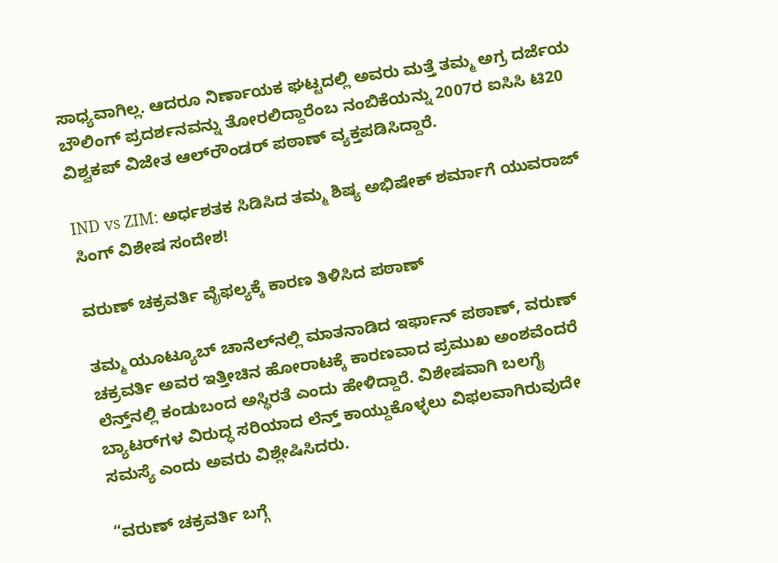ಸಾಧ್ಯವಾಗಿಲ್ಲ. ಆದರೂ ನಿರ್ಣಾಯಕ ಘಟ್ಟದಲ್ಲಿ ಅವರು ಮತ್ತೆ ತಮ್ಮ ಅಗ್ರ ದರ್ಜೆಯ ಬೌಲಿಂಗ್‌ ಪ್ರದರ್ಶನವನ್ನು ತೋರಲಿದ್ದಾರೆಂಬ ನಂಬಿಕೆಯನ್ನು 2007ರ ಐಸಿಸಿ ಟಿ20 ವಿಶ್ವಕಪ್‌ ವಿಜೇತ ಆಲ್‌ರೌಂಡರ್‌ ಪಠಾಣ್‌ ವ್ಯಕ್ತಪಡಿಸಿದ್ದಾರೆ.

IND vs ZIM: ಅರ್ಧಶತಕ ಸಿಡಿಸಿದ ತಮ್ಮ ಶಿಷ್ಯ ಅಭಿಷೇಕ್‌ ಶರ್ಮಾಗೆ ಯುವರಾಜ್‌ ಸಿಂಗ್‌ ವಿಶೇಷ ಸಂದೇಶ!

ವರುಣ್‌ ಚಕ್ರವರ್ತಿ ವೈಫಲ್ಯಕ್ಕೆ ಕಾರಣ ತಿಳಿಸಿದ ಪಠಾಣ್‌

ತಮ್ಮ ಯೂಟ್ಯೂಬ್ ಚಾನೆಲ್‌ನಲ್ಲಿ ಮಾತನಾಡಿದ ಇರ್ಫಾನ್ ಪಠಾಣ್‌, ವರುಣ್ ಚಕ್ರವರ್ತಿ ಅವರ ಇತ್ತೀಚಿನ ಹೋರಾಟಕ್ಕೆ ಕಾರಣವಾದ ಪ್ರಮುಖ ಅಂಶವೆಂದರೆ ಲೆನ್ತ್‌ನಲ್ಲಿ ಕಂಡುಬಂದ ಅಸ್ಥಿರತೆ ಎಂದು ಹೇಳಿದ್ದಾರೆ. ವಿಶೇಷವಾಗಿ ಬಲಗೈ ಬ್ಯಾಟರ್‌ಗಳ ವಿರುದ್ಧ ಸರಿಯಾದ ಲೆನ್ತ್‌ ಕಾಯ್ದುಕೊಳ್ಳಲು ವಿಫಲವಾಗಿರುವುದೇ ಸಮಸ್ಯೆ ಎಂದು ಅವರು ವಿಶ್ಲೇಷಿಸಿದರು.

“ವರುಣ್ ಚಕ್ರವರ್ತಿ ಬಗ್ಗೆ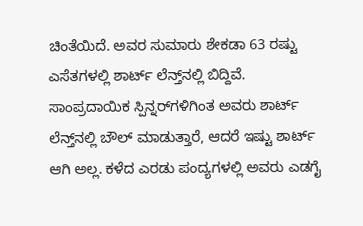ಚಿಂತೆಯಿದೆ. ಅವರ ಸುಮಾರು ಶೇಕಡಾ 63 ರಷ್ಟು ಎಸೆತಗಳಲ್ಲಿ ಶಾರ್ಟ್‌ ಲೆನ್ತ್‌ನಲ್ಲಿ ಬಿದ್ದಿವೆ. ಸಾಂಪ್ರದಾಯಿಕ ಸ್ಪಿನ್ನರ್‌ಗಳಿಗಿಂತ ಅವರು ಶಾರ್ಟ್‌ ಲೆನ್ತ್‌ನಲ್ಲಿ ಬೌಲ್‌ ಮಾಡುತ್ತಾರೆ, ಆದರೆ ಇಷ್ಟು ಶಾರ್ಟ್‌ ಆಗಿ ಅಲ್ಲ. ಕಳೆದ ಎರಡು ಪಂದ್ಯಗಳಲ್ಲಿ ಅವರು ಎಡಗೈ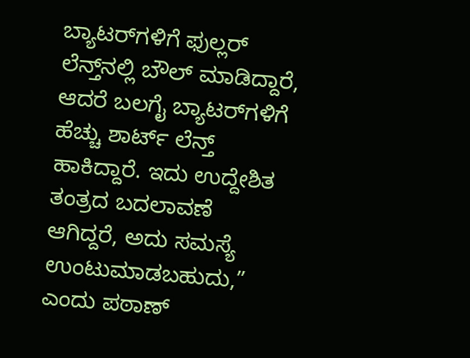ಬ್ಯಾಟರ್‌ಗಳಿಗೆ ಫುಲ್ಲರ್ ಲೆನ್ತ್‌ನಲ್ಲಿ ಬೌಲ್‌ ಮಾಡಿದ್ದಾರೆ, ಆದರೆ ಬಲಗೈ ಬ್ಯಾಟರ್‌ಗಳಿಗೆ ಹೆಚ್ಚು ಶಾರ್ಟ್‌ ಲೆನ್ತ್‌ ಹಾಕಿದ್ದಾರೆ. ಇದು ಉದ್ದೇಶಿತ ತಂತ್ರದ ಬದಲಾವಣೆ ಆಗಿದ್ದರೆ, ಅದು ಸಮಸ್ಯೆ ಉಂಟುಮಾಡಬಹುದು,” ಎಂದು ಪಠಾಣ್‌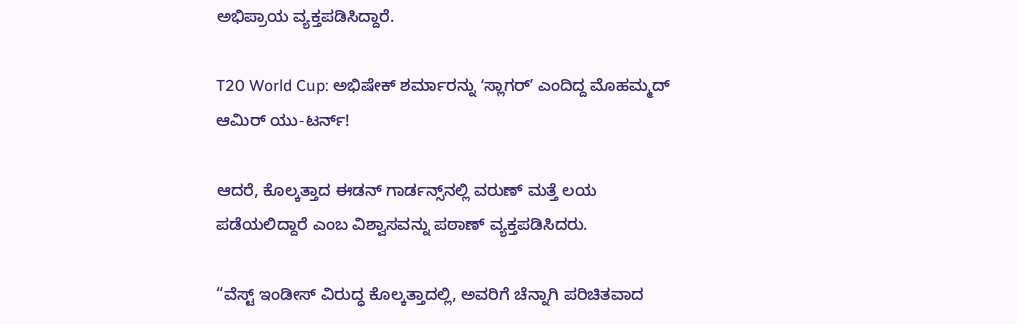ಅಭಿಪ್ರಾಯ ವ್ಯಕ್ತಪಡಿಸಿದ್ದಾರೆ.

T20 World Cup: ಅಭಿಷೇಕ್‌ ಶರ್ಮಾರನ್ನು ʻಸ್ಲಾಗರ್‌ʼ ಎಂದಿದ್ದ ಮೊಹಮ್ಮದ್‌ ಆಮಿರ್‌ ಯು-ಟರ್ನ್‌!

ಆದರೆ, ಕೊಲ್ಕತ್ತಾದ ಈಡನ್ ಗಾರ್ಡನ್ಸ್‌ನಲ್ಲಿ ವರುಣ್ ಮತ್ತೆ ಲಯ ಪಡೆಯಲಿದ್ದಾರೆ ಎಂಬ ವಿಶ್ವಾಸವನ್ನು ಪಠಾಣ್‌ ವ್ಯಕ್ತಪಡಿಸಿದರು.

“ವೆಸ್ಟ್ ಇಂಡೀಸ್ ವಿರುದ್ಧ ಕೊಲ್ಕತ್ತಾದಲ್ಲಿ, ಅವರಿಗೆ ಚೆನ್ನಾಗಿ ಪರಿಚಿತವಾದ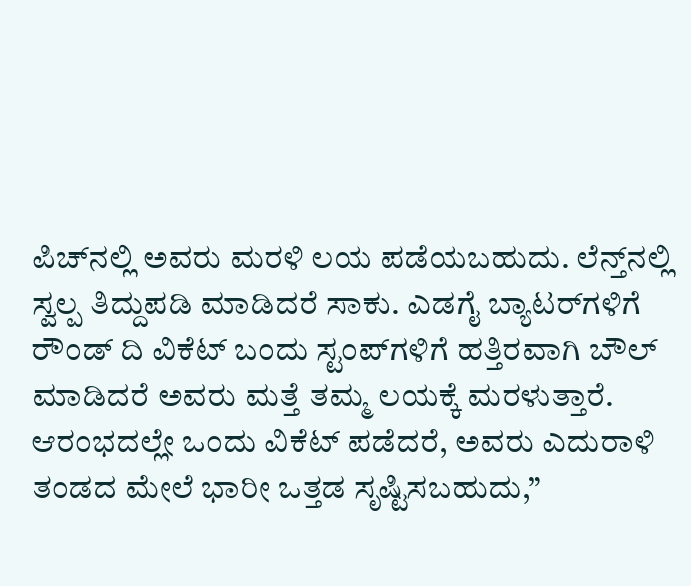ಪಿಚ್‌ನಲ್ಲಿ ಅವರು ಮರಳಿ ಲಯ ಪಡೆಯಬಹುದು. ಲೆನ್ತ್‌ನಲ್ಲಿ ಸ್ವಲ್ಪ ತಿದ್ದುಪಡಿ ಮಾಡಿದರೆ ಸಾಕು. ಎಡಗೈ ಬ್ಯಾಟರ್‌ಗಳಿಗೆ ರೌಂಡ್ ದಿ ವಿಕೆಟ್ ಬಂದು ಸ್ಟಂಪ್‌ಗಳಿಗೆ ಹತ್ತಿರವಾಗಿ ಬೌಲ್‌ ಮಾಡಿದರೆ ಅವರು ಮತ್ತೆ ತಮ್ಮ ಲಯಕ್ಕೆ ಮರಳುತ್ತಾರೆ. ಆರಂಭದಲ್ಲೇ ಒಂದು ವಿಕೆಟ್ ಪಡೆದರೆ, ಅವರು ಎದುರಾಳಿ ತಂಡದ ಮೇಲೆ ಭಾರೀ ಒತ್ತಡ ಸೃಷ್ಟಿಸಬಹುದು,”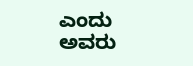ಎಂದು ಅವರು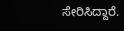ಸೇರಿಸಿದ್ದಾರೆ.